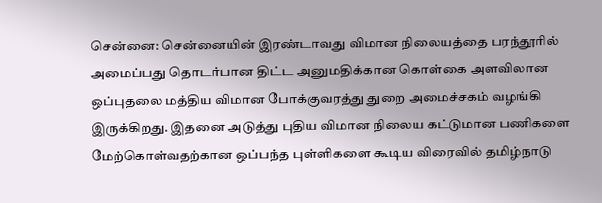சென்னை: சென்னையின் இரண்டாவது விமான நிலையத்தை பரந்தூரில் அமைப்பது தொடர்பான திட்ட அனுமதிக்கான கொள்கை அளவிலான ஒப்புதலை மத்திய விமான போக்குவரத்து துறை அமைச்சகம் வழங்கி இருக்கிறது. இதனை அடுத்து புதிய விமான நிலைய கட்டுமான பணிகளை மேற்கொள்வதற்கான ஒப்பந்த புள்ளிகளை கூடிய விரைவில் தமிழ்நாடு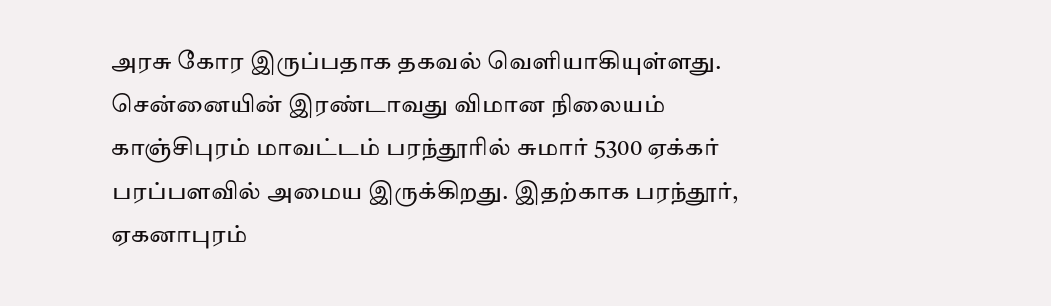அரசு கோர இருப்பதாக தகவல் வெளியாகியுள்ளது.
சென்னையின் இரண்டாவது விமான நிலையம் காஞ்சிபுரம் மாவட்டம் பரந்தூரில் சுமார் 5300 ஏக்கர் பரப்பளவில் அமைய இருக்கிறது. இதற்காக பரந்தூர், ஏகனாபுரம்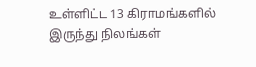உள்ளிட்ட 13 கிராமங்களில் இருந்து நிலங்கள்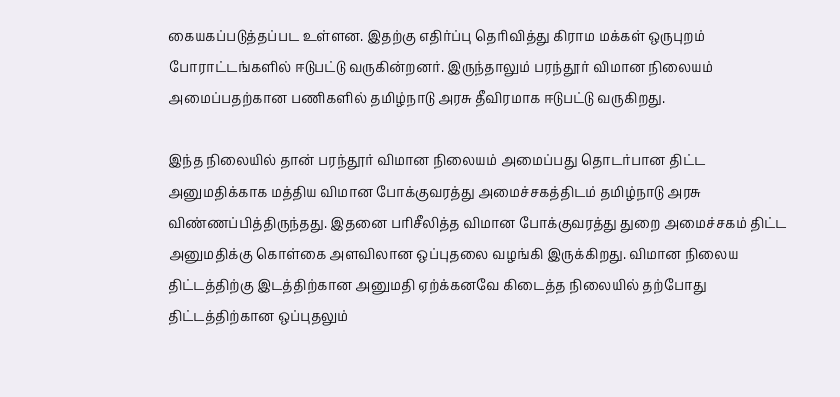கையகப்படுத்தப்பட உள்ளன. இதற்கு எதிர்ப்பு தெரிவித்து கிராம மக்கள் ஒருபுறம் போராட்டங்களில் ஈடுபட்டு வருகின்றனர். இருந்தாலும் பரந்தூர் விமான நிலையம் அமைப்பதற்கான பணிகளில் தமிழ்நாடு அரசு தீவிரமாக ஈடுபட்டு வருகிறது.

இந்த நிலையில் தான் பரந்தூர் விமான நிலையம் அமைப்பது தொடர்பான திட்ட அனுமதிக்காக மத்திய விமான போக்குவரத்து அமைச்சகத்திடம் தமிழ்நாடு அரசு விண்ணப்பித்திருந்தது. இதனை பரிசீலித்த விமான போக்குவரத்து துறை அமைச்சகம் திட்ட அனுமதிக்கு கொள்கை அளவிலான ஒப்புதலை வழங்கி இருக்கிறது. விமான நிலைய திட்டத்திற்கு இடத்திற்கான அனுமதி ஏற்க்கனவே கிடைத்த நிலையில் தற்போது திட்டத்திற்கான ஒப்புதலும்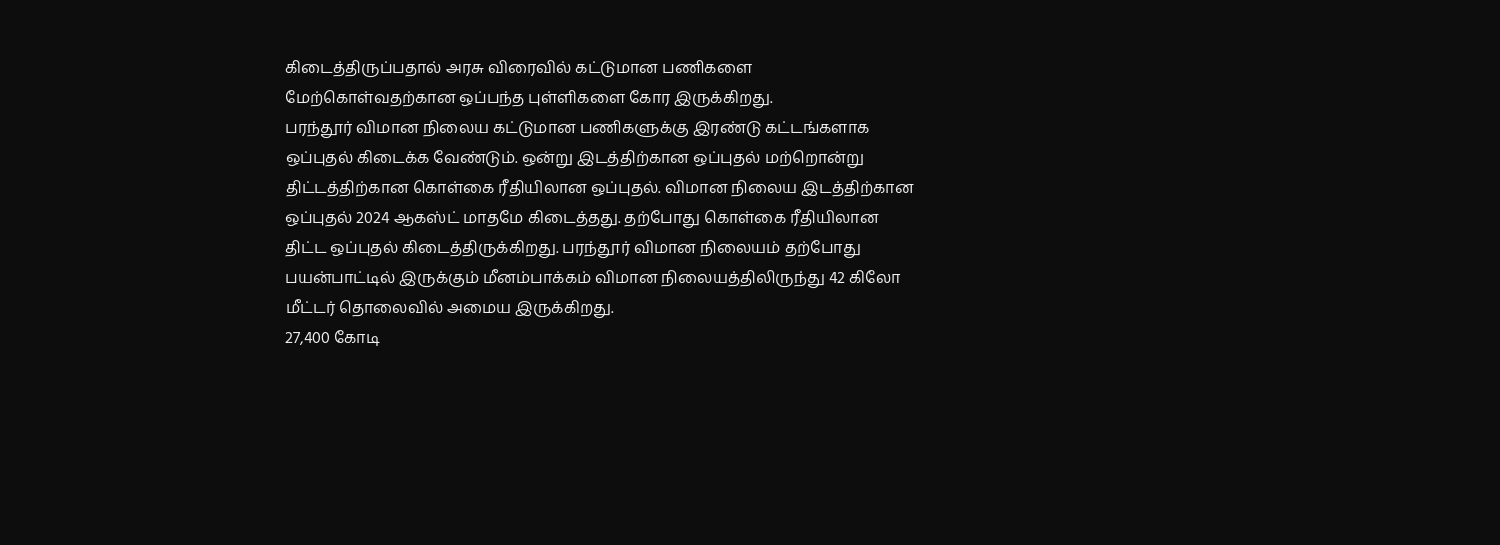கிடைத்திருப்பதால் அரசு விரைவில் கட்டுமான பணிகளை மேற்கொள்வதற்கான ஒப்பந்த புள்ளிகளை கோர இருக்கிறது.
பரந்தூர் விமான நிலைய கட்டுமான பணிகளுக்கு இரண்டு கட்டங்களாக ஒப்புதல் கிடைக்க வேண்டும். ஒன்று இடத்திற்கான ஒப்புதல் மற்றொன்று திட்டத்திற்கான கொள்கை ரீதியிலான ஒப்புதல். விமான நிலைய இடத்திற்கான ஒப்புதல் 2024 ஆகஸ்ட் மாதமே கிடைத்தது. தற்போது கொள்கை ரீதியிலான திட்ட ஒப்புதல் கிடைத்திருக்கிறது. பரந்தூர் விமான நிலையம் தற்போது பயன்பாட்டில் இருக்கும் மீனம்பாக்கம் விமான நிலையத்திலிருந்து 42 கிலோ மீட்டர் தொலைவில் அமைய இருக்கிறது.
27,400 கோடி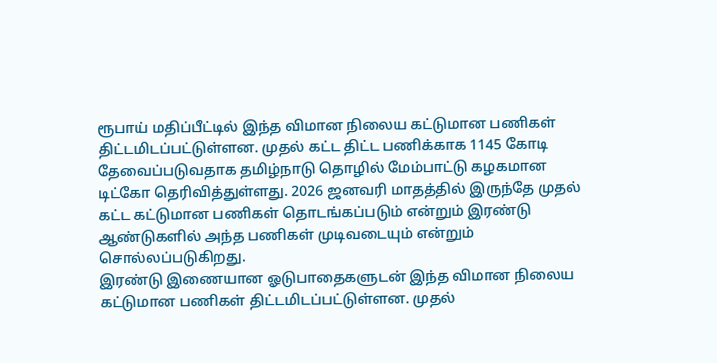ரூபாய் மதிப்பீட்டில் இந்த விமான நிலைய கட்டுமான பணிகள் திட்டமிடப்பட்டுள்ளன. முதல் கட்ட திட்ட பணிக்காக 1145 கோடி தேவைப்படுவதாக தமிழ்நாடு தொழில் மேம்பாட்டு கழகமான டிட்கோ தெரிவித்துள்ளது. 2026 ஜனவரி மாதத்தில் இருந்தே முதல் கட்ட கட்டுமான பணிகள் தொடங்கப்படும் என்றும் இரண்டு ஆண்டுகளில் அந்த பணிகள் முடிவடையும் என்றும் சொல்லப்படுகிறது.
இரண்டு இணையான ஓடுபாதைகளுடன் இந்த விமான நிலைய கட்டுமான பணிகள் திட்டமிடப்பட்டுள்ளன. முதல்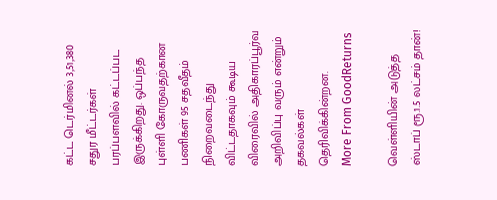கட்ட டெர்மினல் 3,51,380 சதுர மீட்டர்கள் பரப்பளவில் கட்டப்பட இருக்கிறது. ஒப்பந்த புள்ளி கோருவதற்கான பணிகள் 95 சதவீதம் நிறைவடைந்து விட்டதாகவும் கூடிய விரைவில் அதிகாரப்பூர்வ அறிவிப்பு வரும் என்றும் தகவல்கள் தெரிவிக்கின்றன.
More From GoodReturns

வெள்ளியின் அடுத்த ஸ்டாப் ரூ.1.5 லட்சம் தான்!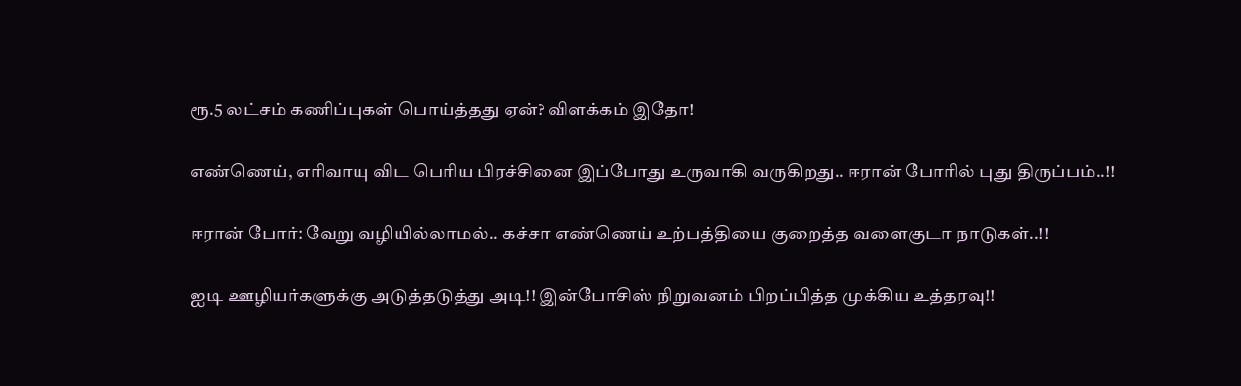ரூ.5 லட்சம் கணிப்புகள் பொய்த்தது ஏன்? விளக்கம் இதோ!

எண்ணெய், எரிவாயு விட பெரிய பிரச்சினை இப்போது உருவாகி வருகிறது.. ஈரான் போரில் புது திருப்பம்..!!

ஈரான் போர்: வேறு வழியில்லாமல்.. கச்சா எண்ணெய் உற்பத்தியை குறைத்த வளைகுடா நாடுகள்..!!

ஐடி ஊழியர்களுக்கு அடுத்தடுத்து அடி!! இன்போசிஸ் நிறுவனம் பிறப்பித்த முக்கிய உத்தரவு!!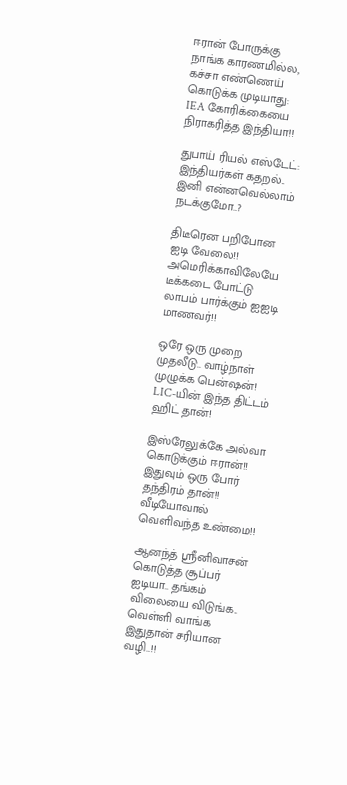ஈரான் போருக்கு நாங்க காரணமில்ல, கச்சா எண்ணெய் கொடுக்க முடியாது: IEA கோரிக்கையை நிராகரித்த இந்தியா!!

துபாய் ரியல் எஸ்டேட்: இந்தியர்கள் கதறல்.. இனி என்னவெல்லாம் நடக்குமோ..?

திடீரென பறிபோன ஐடி வேலை!! அமெரிக்காவிலேயே டீக்கடை போட்டு லாபம் பார்க்கும் ஐஐடி மாணவர்!!

ஒரே ஒரு முறை முதலீடு.. வாழ்நாள் முழுக்க பென்ஷன்! LIC-யின் இந்த திட்டம் ஹிட் தான்!

இஸ்ரேலுக்கே அல்வா கொடுக்கும் ஈரான்!! இதுவும் ஒரு போர் தந்திரம் தான்!! வீடியோவால் வெளிவந்த உண்மை!!

ஆனந்த் ஸ்ரீனிவாசன் கொடுத்த சூப்பர் ஐடியா.. தங்கம் விலையை விடுங்க.. வெள்ளி வாங்க இதுதான் சரியான வழி..!!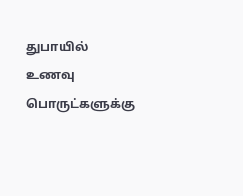துபாயில் உணவு பொருட்களுக்கு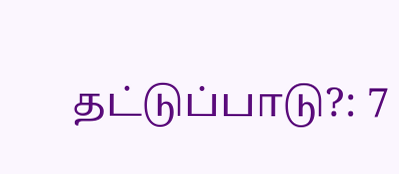தட்டுப்பாடு?: 7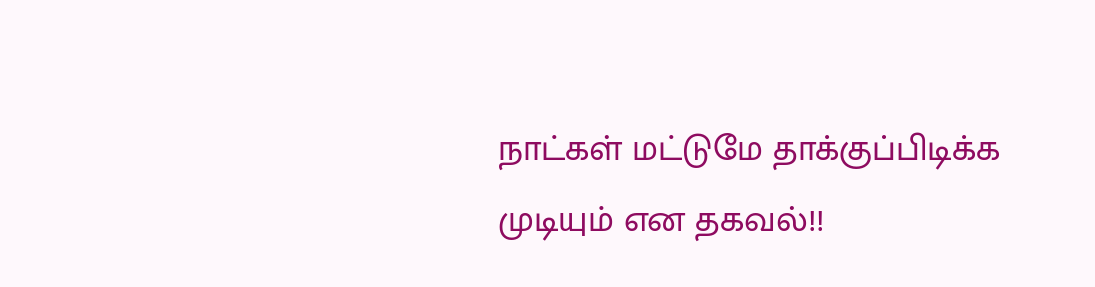நாட்கள் மட்டுமே தாக்குப்பிடிக்க முடியும் என தகவல்!!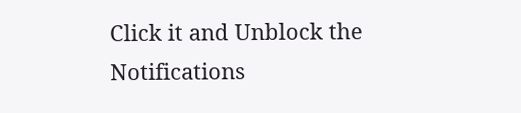Click it and Unblock the Notifications